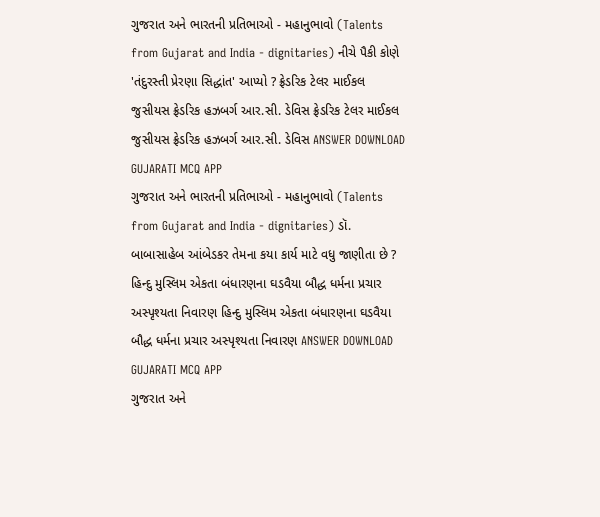ગુજરાત અને ભારતની પ્રતિભાઓ - મહાનુભાવો (Talents from Gujarat and India - dignitaries) નીચે પૈકી કોણે 'તંદુરસ્તી પ્રેરણા સિદ્ધાંત' આપ્યો ? ફ્રેડરિક ટેલર માઈકલ જુસીયસ ફ્રેડરિક હઝબર્ગ આર.સી. ડેવિસ ફ્રેડરિક ટેલર માઈકલ જુસીયસ ફ્રેડરિક હઝબર્ગ આર.સી. ડેવિસ ANSWER DOWNLOAD GUJARATI MCQ APP
ગુજરાત અને ભારતની પ્રતિભાઓ - મહાનુભાવો (Talents from Gujarat and India - dignitaries) ડૉ. બાબાસાહેબ આંબેડકર તેમના કયા કાર્ય માટે વધુ જાણીતા છે ? હિન્દુ મુસ્લિમ એકતા બંધારણના ઘડવૈયા બૌદ્ધ ધર્મના પ્રચાર અસ્પૃશ્યતા નિવારણ હિન્દુ મુસ્લિમ એકતા બંધારણના ઘડવૈયા બૌદ્ધ ધર્મના પ્રચાર અસ્પૃશ્યતા નિવારણ ANSWER DOWNLOAD GUJARATI MCQ APP
ગુજરાત અને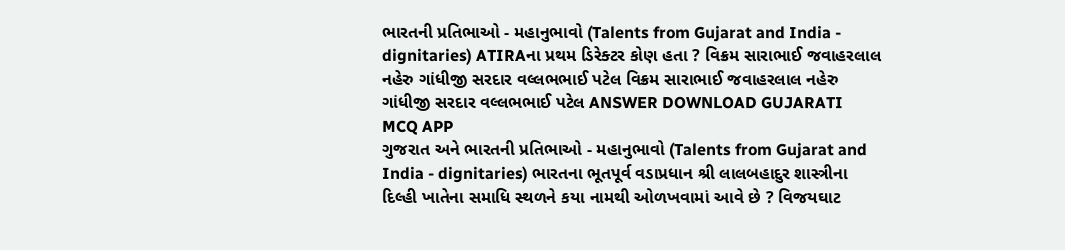ભારતની પ્રતિભાઓ - મહાનુભાવો (Talents from Gujarat and India - dignitaries) ATIRAના પ્રથમ ડિરેક્ટર કોણ હતા ? વિક્રમ સારાભાઈ જવાહરલાલ નહેરુ ગાંધીજી સરદાર વલ્લભભાઈ પટેલ વિક્રમ સારાભાઈ જવાહરલાલ નહેરુ ગાંધીજી સરદાર વલ્લભભાઈ પટેલ ANSWER DOWNLOAD GUJARATI MCQ APP
ગુજરાત અને ભારતની પ્રતિભાઓ - મહાનુભાવો (Talents from Gujarat and India - dignitaries) ભારતના ભૂતપૂર્વ વડાપ્રધાન શ્રી લાલબહાદુર શાસ્ત્રીના દિલ્હી ખાતેના સમાધિ સ્થળને કયા નામથી ઓળખવામાં આવે છે ? વિજયઘાટ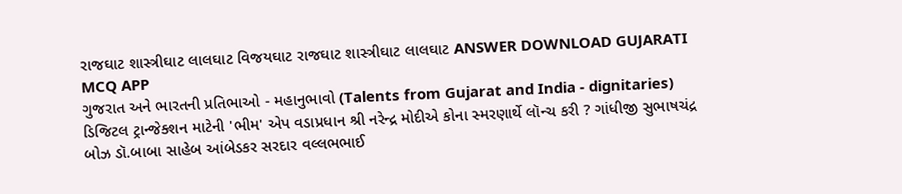રાજઘાટ શાસ્ત્રીઘાટ લાલઘાટ વિજયઘાટ રાજઘાટ શાસ્ત્રીઘાટ લાલઘાટ ANSWER DOWNLOAD GUJARATI MCQ APP
ગુજરાત અને ભારતની પ્રતિભાઓ - મહાનુભાવો (Talents from Gujarat and India - dignitaries) ડિજિટલ ટ્રાન્જેક્શન માટેની 'ભીમ' એપ વડાપ્રધાન શ્રી નરેન્દ્ર મોદીએ કોના સ્મરણાર્થે લૉન્ચ કરી ? ગાંધીજી સુભાષચંદ્ર બોઝ ડૉ.બાબા સાહેબ આંબેડકર સરદાર વલ્લભભાઈ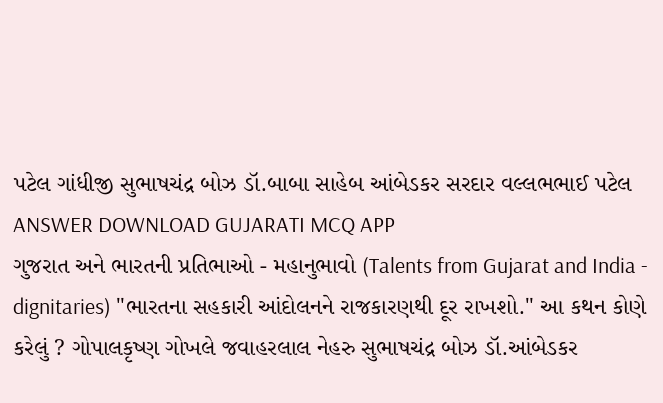પટેલ ગાંધીજી સુભાષચંદ્ર બોઝ ડૉ.બાબા સાહેબ આંબેડકર સરદાર વલ્લભભાઈ પટેલ ANSWER DOWNLOAD GUJARATI MCQ APP
ગુજરાત અને ભારતની પ્રતિભાઓ - મહાનુભાવો (Talents from Gujarat and India - dignitaries) "ભારતના સહકારી આંદોલનને રાજકારણથી દૂર રાખશો." આ કથન કોણે કરેલું ? ગોપાલકૃષ્ણ ગોખલે જવાહરલાલ નેહરુ સુભાષચંદ્ર બોઝ ડૉ.આંબેડકર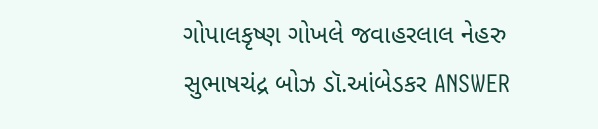ગોપાલકૃષ્ણ ગોખલે જવાહરલાલ નેહરુ સુભાષચંદ્ર બોઝ ડૉ.આંબેડકર ANSWER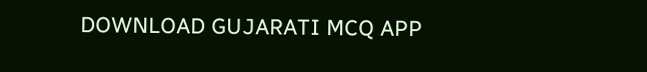DOWNLOAD GUJARATI MCQ APP